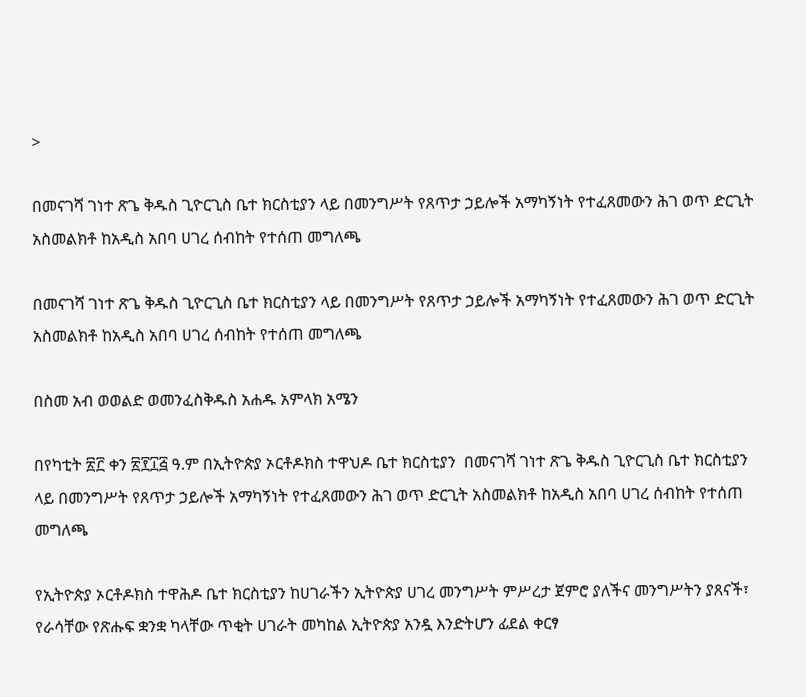>

በመናገሻ ገነተ ጽጌ ቅዱስ ጊዮርጊስ ቤተ ክርስቲያን ላይ በመንግሥት የጸጥታ ኃይሎች አማካኝነት የተፈጸመውን ሕገ ወጥ ድርጊት አስመልክቶ ከአዲስ አበባ ሀገረ ሰብከት የተሰጠ መግለጫ

በመናገሻ ገነተ ጽጌ ቅዱስ ጊዮርጊስ ቤተ ክርስቲያን ላይ በመንግሥት የጸጥታ ኃይሎች አማካኝነት የተፈጸመውን ሕገ ወጥ ድርጊት አስመልክቶ ከአዲስ አበባ ሀገረ ሰብከት የተሰጠ መግለጫ

በስመ አብ ወወልድ ወመንፈስቅዱስ አሐዱ አምላክ አሜን

በየካቲት ፳፫ ቀን ፳፻፲፭ ዓ.ም በኢትዮጵያ ኦርቶዶክስ ተዋህዶ ቤተ ክርስቲያን  በመናገሻ ገነተ ጽጌ ቅዱስ ጊዮርጊስ ቤተ ክርስቲያን ላይ በመንግሥት የጸጥታ ኃይሎች አማካኝነት የተፈጸመውን ሕገ ወጥ ድርጊት አስመልክቶ ከአዲስ አበባ ሀገረ ሰብከት የተሰጠ መግለጫ

የኢትዮጵያ ኦርቶዶክስ ተዋሕዶ ቤተ ክርስቲያን ከሀገራችን ኢትዮጵያ ሀገረ መንግሥት ምሥረታ ጀምሮ ያለችና መንግሥትን ያጸናች፣ የራሳቸው የጽሑፍ ቋንቋ ካላቸው ጥቂት ሀገራት መካከል ኢትዮጵያ አንዷ እንድትሆን ፊደል ቀርፃ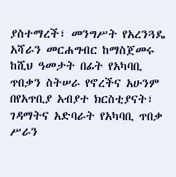ያስተማረች፣ መንግሥት የአረንጓዴ አሻራን መርሐግብር ከማስጀመሩ ከሺህ ዓመታት በፊት የአካባቢ ጥበቃን ስትሠራ የኖረችና አሁንም በየአጥቢያ አብያተ ክርስቲያናት፣ ገዳማትና አድባራት የአካባቢ ጥበቃ ሥራን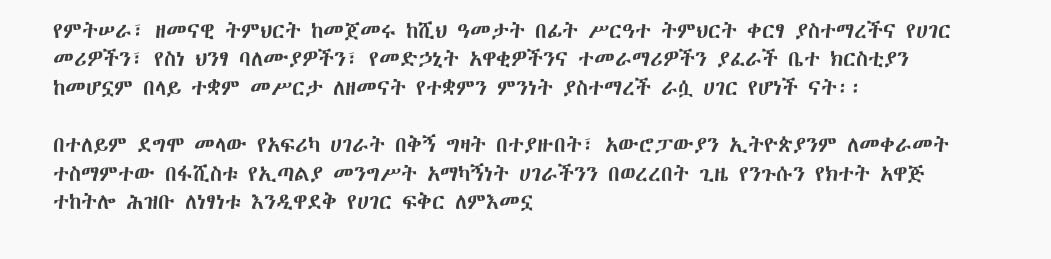የምትሠራ፣ ዘመናዊ ትምህርት ከመጀመሩ ከሺህ ዓመታት በፊት ሥርዓተ ትምህርት ቀርፃ ያስተማረችና የሀገር መሪዎችን፣ የስነ ህንፃ ባለሙያዎችን፣ የመድኃኒት አዋቂዎችንና ተመራማሪዎችን ያፈራች ቤተ ክርስቲያን ከመሆኗም በላይ ተቋም መሥርታ ለዘመናት የተቋምን ምንነት ያስተማረች ራሷ ሀገር የሆነች ናት፡፡

በተለይም ደግሞ መላው የአፍሪካ ሀገራት በቅኝ ግዛት በተያዙበት፣ አውሮፓውያን ኢትዮጵያንም ለመቀራመት ተስማምተው በፋሺስቱ የኢጣልያ መንግሥት አማካኝነት ሀገራችንን በወረረበት ጊዜ የንጉሱን የክተት አዋጅ ተከትሎ ሕዝቡ ለነፃነቱ እንዲዋደቅ የሀገር ፍቅር ለምእመኗ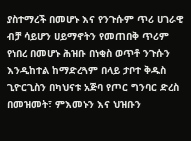ያስተማረች በመሆኑ እና የንጉሱም ጥሪ ሀገራዊ ብቻ ሳይሆን ሀይማኖትን የመጠበቅ ጥሪም የነበረ በመሆኑ ሕዝቡ በነቂስ ወጥቶ ንጉሱን እንዲከተል ከማድረጓም በላይ ታቦተ ቅዱስ ጊዮርጊስን በካህናቱ አጅባ የጦር ግንባር ድረስ በመዝመት፣ ምእመኑን እና ህዝቡን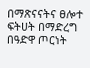በማጽናናትና ፀሎተ ፍትሀት በማድረግ በዓድዋ ጦርነት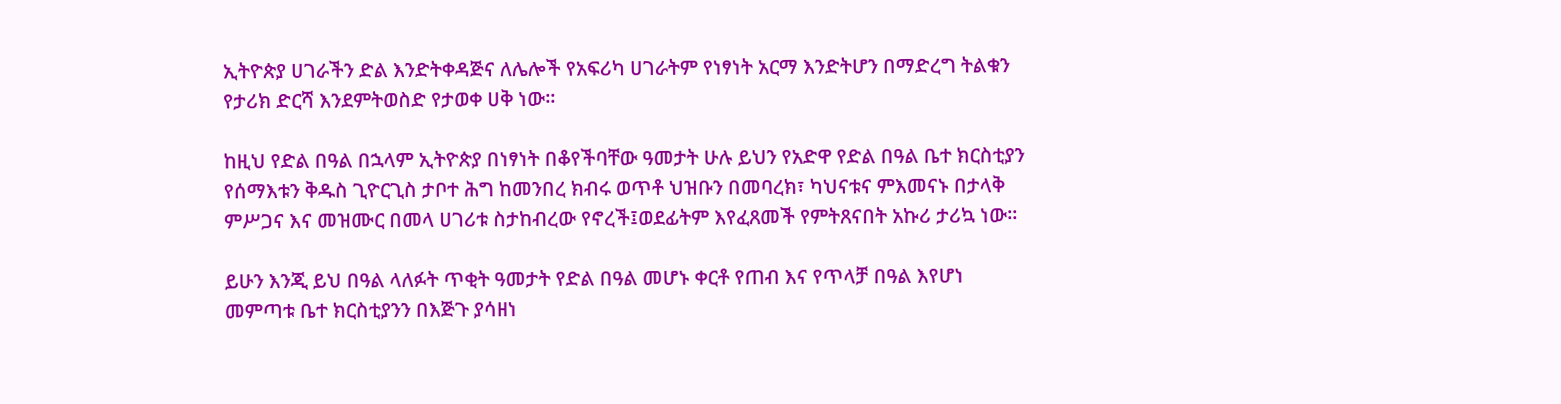ኢትዮጵያ ሀገራችን ድል እንድትቀዳጅና ለሌሎች የአፍሪካ ሀገራትም የነፃነት አርማ እንድትሆን በማድረግ ትልቁን የታሪክ ድርሻ እንደምትወስድ የታወቀ ሀቅ ነው፡፡

ከዚህ የድል በዓል በኋላም ኢትዮጵያ በነፃነት በቆየችባቸው ዓመታት ሁሉ ይህን የአድዋ የድል በዓል ቤተ ክርስቲያን የሰማእቱን ቅዱስ ጊዮርጊስ ታቦተ ሕግ ከመንበረ ክብሩ ወጥቶ ህዝቡን በመባረክ፣ ካህናቱና ምእመናኑ በታላቅ ምሥጋና እና መዝሙር በመላ ሀገሪቱ ስታከብረው የኖረች፤ወደፊትም እየፈጸመች የምትጸናበት አኩሪ ታሪኳ ነው፡፡

ይሁን እንጂ ይህ በዓል ላለፉት ጥቂት ዓመታት የድል በዓል መሆኑ ቀርቶ የጠብ እና የጥላቻ በዓል እየሆነ መምጣቱ ቤተ ክርስቲያንን በእጅጉ ያሳዘነ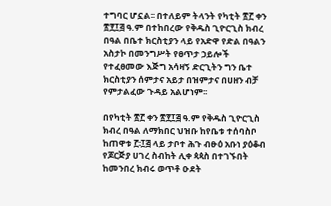ተግባር ሆኗል፡፡ በተለይም ትላንት የካቲት ፳፫ ቀን ፳፻፲፭ ዓ.ም በተከበረው የቅዱስ ጊዮርጊስ ክብረ በዓል በቤተ ክርስቲያን ላይ የአድዋ የድል በዓልን አስታኮ በመንግሥት የፀጥታ ኃይሎች የተፈፀመው እጅግ አሳዛኝ ድርጊትን ግን ቤተ ክርስቲያን ሰምታና አይታ በዝምታና በሀዘን ብቻ  የምታልፈው ጉዳይ አልሆነም፡፡

በየካቲት ፳፫ ቀን ፳፻፲፭ ዓ.ም የቅዱስ ጊዮርጊስ ክብረ በዓል ለማክበር ህዝቡ ከየቤቱ ተሰባስቦ ከጠዋቱ ፫፡፲፭ ላይ ታቦተ ሕጉ ብፁዕ አቡነ ያዕቆብ የጆርጅያ ሀገረ ስብከት ሊቀ ጳጳስ በተገኙበት ከመንበረ ክብሩ ወጥቶ ዑደት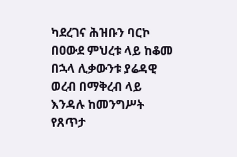ካደረገና ሕዝቡን ባርኮ በዐውደ ምህረቱ ላይ ከቆመ በኋላ ሊቃውንቱ ያሬዳዊ ወረብ በማቅረብ ላይ እንዳሉ ከመንግሥት የጸጥታ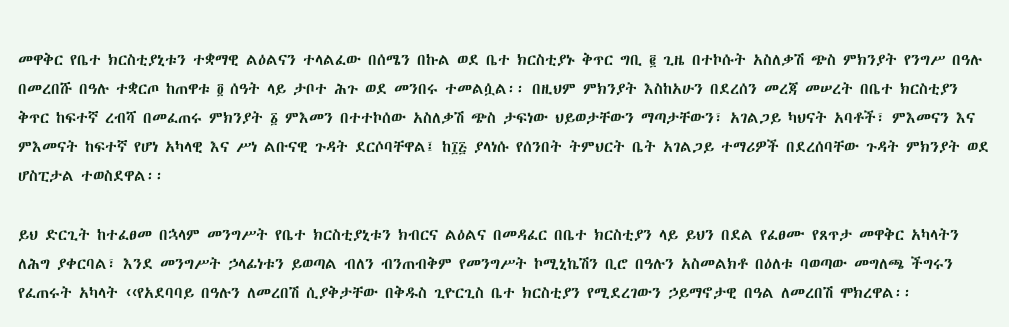መዋቅር የቤተ ክርስቲያኒቱን ተቋማዊ ልዕልናን ተላልፈው በሰሜን በኩል ወደ ቤተ ክርስቲያኑ ቅጥር ግቢ ፪ ጊዜ በተኮሱት አስለቃሽ ጭስ ምክንያት የንግሥ በዓሉ በመረበሹ በዓሉ ተቋርጦ ከጠዋቱ ፬ ሰዓት ላይ ታቦተ ሕጉ ወደ መንበሩ ተመልሷል፡፡ በዚህም ምክንያት እስከአሁን በደረሰን መረጃ መሠረት በቤተ ክርስቲያን ቅጥር ከፍተኛ ረብሻ በመፈጠሩ ምክንያት ፩ ምእመን በተተኮሰው አስለቃሽ ጭስ ታፍነው ህይወታቸውን ማጣታቸውን፣ አገልጋይ ካህናት አባቶች፣ ምእመናን እና ምእመናት ከፍተኛ የሆነ አካላዊ እና ሥነ ልቡናዊ ጉዳት ደርሶባቸዋል፤ ከ፲፭ ያላነሱ የሰንበት ትምህርት ቤት አገልጋይ ተማሪዎች በደረሰባቸው ጉዳት ምክንያት ወደ ሆስፒታል ተወስደዋል፡፡

ይህ ድርጊት ከተፈፀመ በኋላም መንግሥት የቤተ ክርስቲያኒቱን ክብርና ልዕልና በመዳፈር በቤተ ክርስቲያን ላይ ይህን በደል የፈፀሙ የጸጥታ መዋቅር አካላትን ለሕግ ያቀርባል፣ እንደ መንግሥት ኃላፊነቱን ይወጣል ብለን ብንጠብቅም የመንግሥት ኮሚኒኬሽን ቢሮ በዓሉን አስመልክቶ በዕለቱ ባወጣው መግለጫ ችግሩን የፈጠሩት አካላት ‹‹የአደባባይ በዓሉን ለመረበሽ ሲያቅታቸው በቅዱስ ጊዮርጊስ ቤተ ክርስቲያን የሚደረገውን ኃይማኖታዊ በዓል ለመረበሽ ሞክረዋል፡፡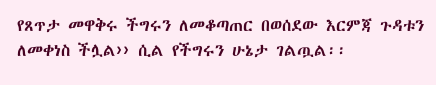የጸጥታ መዋቅሩ ችግሩን ለመቆጣጠር በወሰደው እርምጃ ጉዳቱን ለመቀነስ ችሏል›› ሲል የችግሩን ሁኔታ ገልጧል፡፡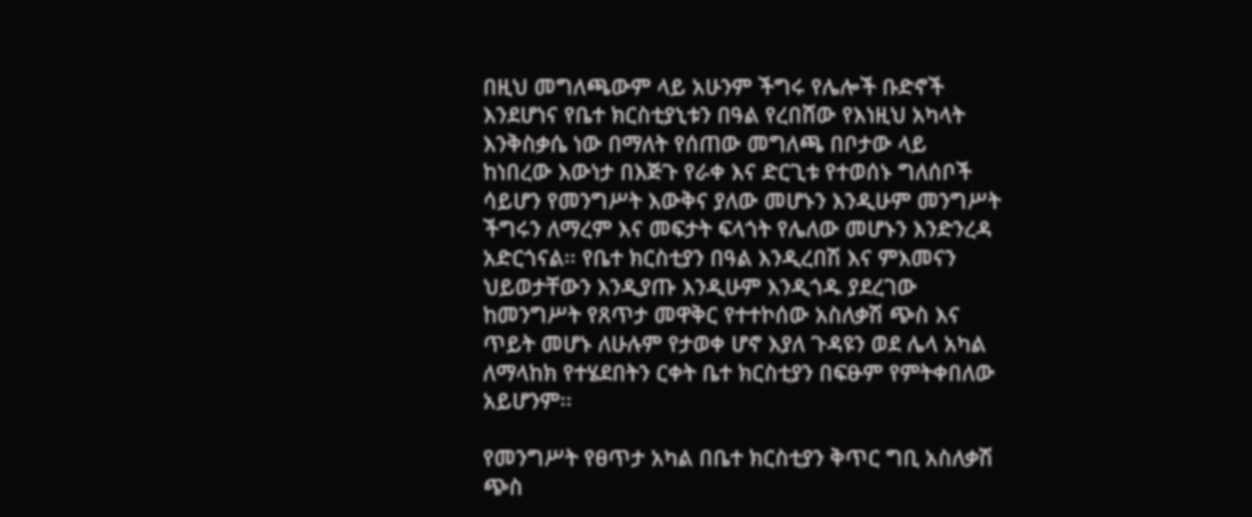በዚህ መግለጫውም ላይ አሁንም ችግሩ የሌሎች ቡድኖች እንደሆነና የቤተ ክርስቲያኒቱን በዓል የረበሸው የእነዚህ አካላት እንቅስቃሴ ነው በማለት የሰጠው መግለጫ በቦታው ላይ ከነበረው እውነታ በእጅጉ የራቀ እና ድርጊቱ የተወሰኑ ግለሰቦች ሳይሆን የመንግሥት እውቅና ያለው መሆኑን እንዲሁም መንግሥት ችግሩን ለማረም እና መፍታት ፍላጎት የሌለው መሆኑን እንድንረዳ አድርጎናል፡፡ የቤተ ክርስቲያን በዓል እንዲረበሽ እና ምእመናን ህይወታቸውን እንዲያጡ እንዲሁም እንዲጎዱ ያደረገው ከመንግሥት የጸጥታ መዋቅር የተተኮሰው አስለቃሽ ጭስ እና ጥይት መሆኑ ለሁሉም የታወቀ ሆኖ እያለ ጉዳዩን ወደ ሌላ አካል ለማላከክ የተሄደበትን ርቀት ቤተ ክርስቲያን በፍፁም የምትቀበለው አይሆንም፡፡

የመንግሥት የፀጥታ አካል በቤተ ክርስቲያን ቅጥር ግቢ አስለቃሽ ጭስ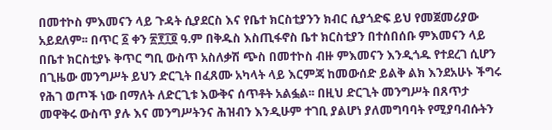በመተኮስ ምእመናን ላይ ጉዳት ሲያደርስ እና የቤተ ክርስቲያንን ክብር ሲያጎድፍ ይህ የመጀመሪያው አይደለም፡፡ በጥር ፩ ቀን ፳፻፲፬ ዓ.ም በቅዱስ እስጢፋኖስ ቤተ ክርስቲያን በተሰበሰቡ ምእመናን ላይ በቤተ ክርስቲያኑ ቅጥር ግቢ ውስጥ አስለቃሽ ጭስ በመተኮስ ብዙ ምእመናን እንዲጎዱ የተደረገ ሲሆን በጊዜው መንግሥት ይህን ድርጊት በፈጸሙ አካላት ላይ እርምጃ ከመውሰድ ይልቅ ልክ እንደአሁኑ ችግሩ የሕገ ወጦች ነው በማለት ለድርጊቱ እውቅና ሰጥቶት አልፏል፡፡ በዚህ ድርጊት መንግሥት በጸጥታ መዋቅሩ ውስጥ ያሉ እና መንግሥትንና ሕዝብን እንዲሁም ተገቢ ያልሆነ ያለመግባባት የሚያባብሱትን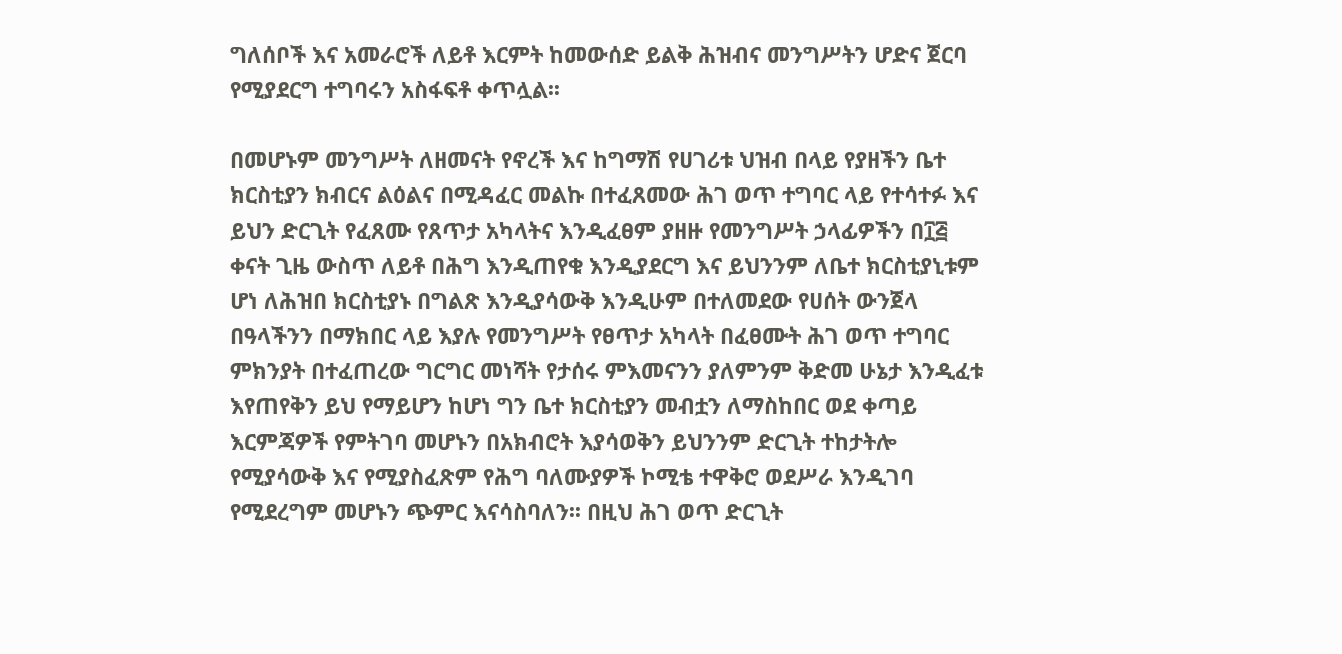ግለሰቦች እና አመራሮች ለይቶ እርምት ከመውሰድ ይልቅ ሕዝብና መንግሥትን ሆድና ጀርባ የሚያደርግ ተግባሩን አስፋፍቶ ቀጥሏል፡፡

በመሆኑም መንግሥት ለዘመናት የኖረች እና ከግማሽ የሀገሪቱ ህዝብ በላይ የያዘችን ቤተ ክርስቲያን ክብርና ልዕልና በሚዳፈር መልኩ በተፈጸመው ሕገ ወጥ ተግባር ላይ የተሳተፉ እና ይህን ድርጊት የፈጸሙ የጸጥታ አካላትና እንዲፈፀም ያዘዙ የመንግሥት ኃላፊዎችን በ፲፭ ቀናት ጊዜ ውስጥ ለይቶ በሕግ እንዲጠየቁ እንዲያደርግ እና ይህንንም ለቤተ ክርስቲያኒቱም ሆነ ለሕዝበ ክርስቲያኑ በግልጽ እንዲያሳውቅ እንዲሁም በተለመደው የሀሰት ውንጀላ በዓላችንን በማክበር ላይ እያሉ የመንግሥት የፀጥታ አካላት በፈፀሙት ሕገ ወጥ ተግባር ምክንያት በተፈጠረው ግርግር መነሻት የታሰሩ ምእመናንን ያለምንም ቅድመ ሁኔታ እንዲፈቱ እየጠየቅን ይህ የማይሆን ከሆነ ግን ቤተ ክርስቲያን መብቷን ለማስከበር ወደ ቀጣይ  እርምጃዎች የምትገባ መሆኑን በአክብሮት እያሳወቅን ይህንንም ድርጊት ተከታትሎ የሚያሳውቅ እና የሚያስፈጽም የሕግ ባለሙያዎች ኮሚቴ ተዋቅሮ ወደሥራ እንዲገባ የሚደረግም መሆኑን ጭምር እናሳስባለን፡፡ በዚህ ሕገ ወጥ ድርጊት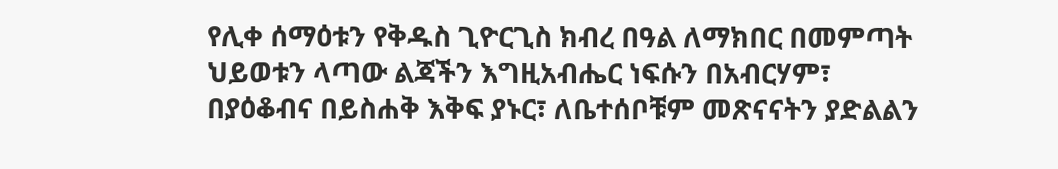የሊቀ ሰማዕቱን የቅዱስ ጊዮርጊስ ክብረ በዓል ለማክበር በመምጣት ህይወቱን ላጣው ልጃችን እግዚአብሔር ነፍሱን በአብርሃም፣ በያዕቆብና በይስሐቅ እቅፍ ያኑር፣ ለቤተሰቦቹም መጽናናትን ያድልልን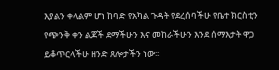እያልን ቀላልም ሆነ ከባድ የአካል ጉዳት የደረሰባችሁ የቤተ ክርስቲን የጭንቅ ቀን ልጆች ደማችሁን እና መከራችሁን እንደ ሰማእታት ዋጋ ይቆጥርላችሁ ዘንድ ጸሎታችን ነው፡፡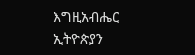እግዚአብሔር ኢትዮጵያን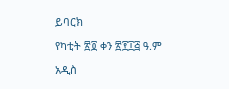ይባርክ

የካቲት ፳፬ ቀን ፳፻፲፭ ዓ.ም

አዲስ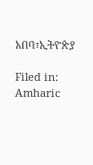አበባ፣ኢትዮጵያ

Filed in: Amharic